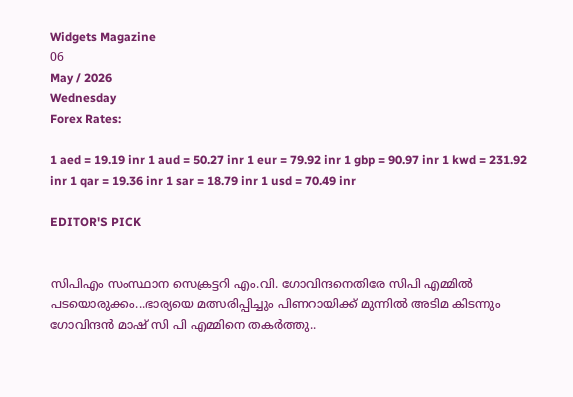Widgets Magazine
06
May / 2026
Wednesday
Forex Rates:

1 aed = 19.19 inr 1 aud = 50.27 inr 1 eur = 79.92 inr 1 gbp = 90.97 inr 1 kwd = 231.92 inr 1 qar = 19.36 inr 1 sar = 18.79 inr 1 usd = 70.49 inr

EDITOR'S PICK


സിപിഎം സംസ്ഥാന സെക്രട്ടറി എം.വി. ഗോവിന്ദനെതിരേ സിപി എമ്മിൽ പടയൊരുക്കം...ഭാര്യയെ മത്സരിപ്പിച്ചും പിണറായിക്ക് മുന്നിൽ അടിമ കിടന്നും ഗോവിന്ദൻ മാഷ് സി പി എമ്മിനെ തകർത്തു..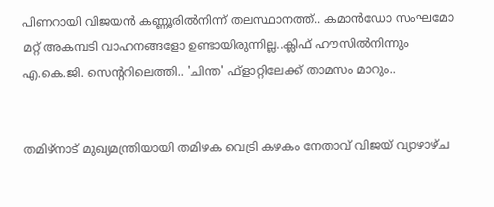പിണറായി വിജയൻ കണ്ണൂരിൽനിന്ന് തലസ്ഥാനത്ത്.. കമാൻഡോ സംഘമോ മറ്റ് അകമ്പടി വാഹനങ്ങളോ ഉണ്ടായിരുന്നില്ല..ക്ലിഫ് ഹൗസിൽനിന്നും എ.കെ.ജി. സെന്ററിലെത്തി.. 'ചിന്ത' ഫ്‌ളാറ്റിലേക്ക് താമസം മാറും..


തമിഴ്‌നാട് മുഖ്യമന്ത്രിയായി തമിഴക വെട്രി കഴകം നേതാവ് വിജയ് വ്യാഴാഴ്ച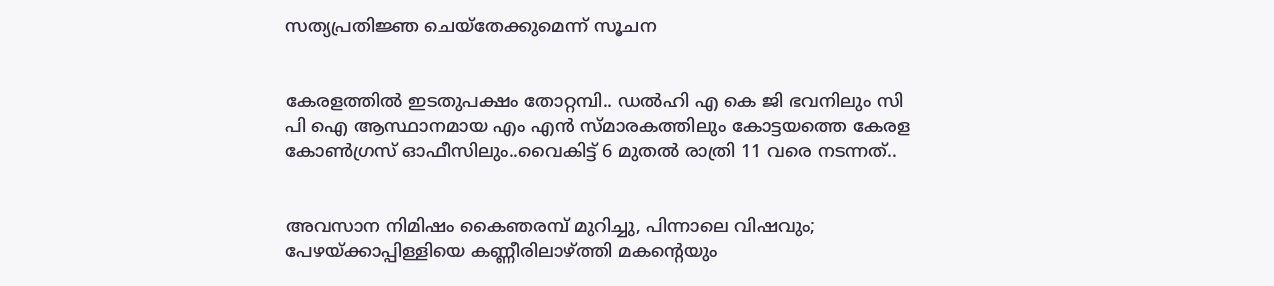സത്യപ്രതിജ്ഞ ചെയ്തേക്കുമെന്ന് സൂചന


കേരളത്തിൽ ഇടതുപക്ഷം തോറ്റമ്പി.. ഡൽഹി എ കെ ജി ഭവനിലും സി പി ഐ ആസ്ഥാനമായ എം എൻ സ്മാരകത്തിലും കോട്ടയത്തെ കേരള കോൺഗ്രസ് ഓഫീസിലും..വൈകിട്ട് 6 മുതൽ രാത്രി 11 വരെ നടന്നത്..


അവസാന നിമിഷം കൈഞരമ്പ് മുറിച്ചു, പിന്നാലെ വിഷവും; പേഴയ്ക്കാപ്പിള്ളിയെ കണ്ണീരിലാഴ്ത്തി മകന്റെയും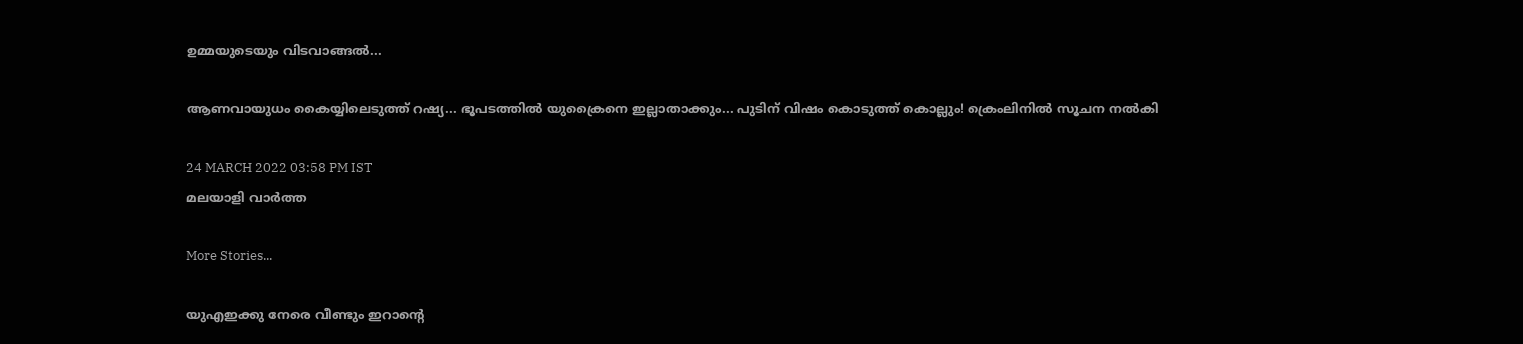ഉമ്മയുടെയും വിടവാങ്ങൽ...

ആണവായുധം കൈയ്യിലെടുത്ത് റഷ്യ... ഭൂപടത്തിൽ യുക്രൈനെ ഇല്ലാതാക്കും... പുടിന് വിഷം കൊടുത്ത് കൊല്ലും! ക്രെംലിനിൽ സൂചന നൽകി

24 MARCH 2022 03:58 PM IST
മലയാളി വാര്‍ത്ത

More Stories...

യുഎഇക്കു നേരെ വീണ്ടും ഇറാന്റെ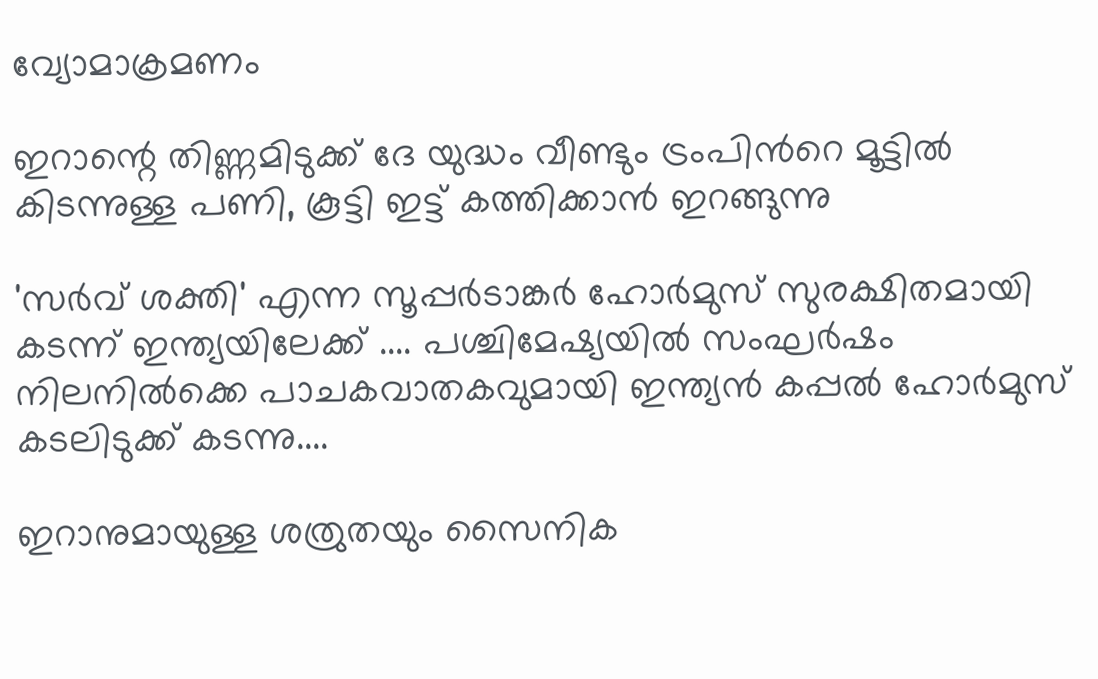വ്യോമാക്രമണം

ഇറാന്റെ തിണ്ണമിടുക്ക് ദേ യുദ്ധം വീണ്ടും ട്രംപിൻറെ മൂട്ടിൽ കിടന്നുള്ള പണി, കൂട്ടി ഇട്ട് കത്തിക്കാൻ ഇറങ്ങുന്നു

'സർവ് ശക്തി' എന്ന സൂപ്പർടാങ്കർ ഹോർമുസ് സുരക്ഷിതമായി കടന്ന് ഇന്ത്യയിലേക്ക് .... പശ്ചിമേഷ്യയിൽ സംഘർഷം നിലനിൽക്കെ പാചകവാതകവുമായി ഇന്ത്യൻ കപ്പൽ ഹോർമുസ് കടലിടുക്ക് കടന്നു....

ഇറാനുമായുള്ള ശത്രുതയും സൈനിക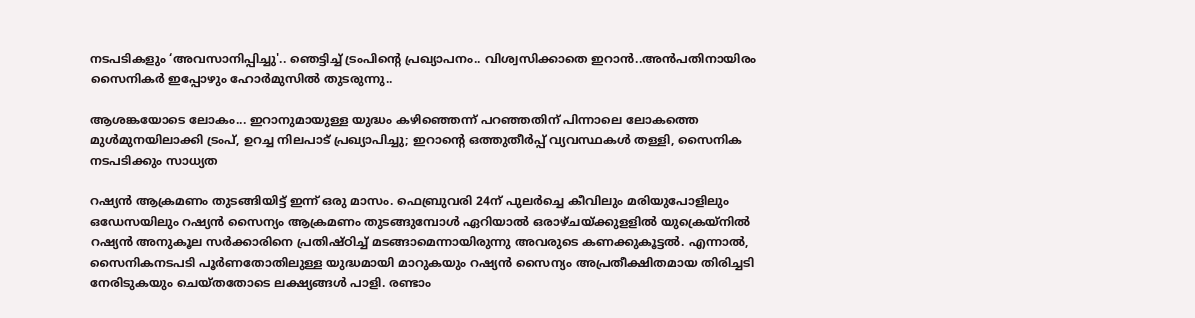നടപടികളും ‘അവസാനിപ്പിച്ചു'.. ഞെട്ടിച്ച് ട്രംപിന്‍റെ പ്രഖ്യാപനം.. വിശ്വസിക്കാതെ ഇറാൻ..അൻപതിനായിരം സൈനികർ ഇപ്പോഴും ഹോർമുസിൽ തുടരുന്നു..

ആശങ്കയോടെ ലോകം... ഇറാനുമായുള്ള യുദ്ധം കഴിഞ്ഞെന്ന് പറഞ്ഞതിന് പിന്നാലെ ലോകത്തെ മുൾമുനയിലാക്കി ട്രംപ്, ഉറച്ച നിലപാട് പ്രഖ്യാപിച്ചു; ഇറാന്‍റെ ഒത്തുതീർപ്പ് വ്യവസ്ഥകൾ തള്ളി, സൈനിക നടപടിക്കും സാധ്യത

റഷ്യൻ ആക്രമണം തുടങ്ങിയിട്ട് ഇന്ന് ഒരു മാസം. ഫെബ്രുവരി 24ന് പുലർച്ചെ കീവിലും മരിയുപോളിലും ഒഡേസയിലും റഷ്യൻ സൈന്യം ആക്രമണം തുടങ്ങുമ്പോൾ ഏറിയാൽ ഒരാഴ്ചയ്ക്കുളളിൽ യുക്രെയ്നിൽ റഷ്യൻ അനുകൂല സർക്കാരിനെ പ്രതിഷ്ഠിച്ച് മടങ്ങാമെന്നായിരുന്നു അവരുടെ കണക്കുകൂട്ടൽ. എന്നാൽ, സൈനികനടപടി പൂർണതോതിലുള്ള യുദ്ധമായി മാറുകയും റഷ്യൻ സൈന്യം അപ്രതീക്ഷിതമായ തിരിച്ചടി നേരിടുകയും ചെയ്തതോടെ ലക്ഷ്യങ്ങൾ പാളി. രണ്ടാം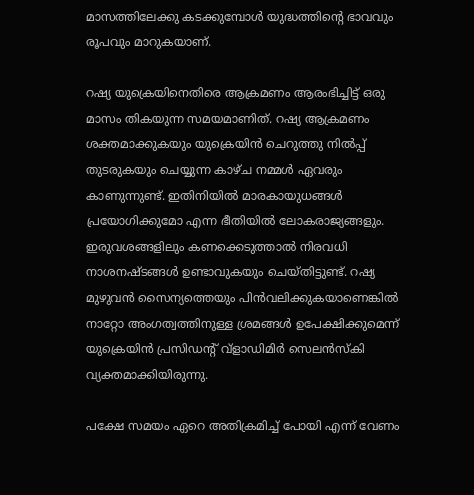മാസത്തിലേക്കു കടക്കുമ്പോൾ യുദ്ധത്തിന്റെ ഭാവവും രൂപവും മാറുകയാണ്.

റഷ്യ യുക്രെയിനെതിരെ ആക്രമണം ആരംഭിച്ചിട്ട് ഒരു മാസം തികയുന്ന സമയമാണിത്. റഷ്യ ആക്രമണം ശക്തമാക്കുകയും യുക്രെയിൻ ചെറുത്തു നിൽപ്പ് തുടരുകയും ചെയ്യുന്ന കാഴ്ച നമ്മൾ ഏവരും കാണുന്നുണ്ട്. ഇതിനി‌യിൽ മാരകായുധങ്ങൾ പ്രയോഗിക്കുമോ എന്ന ഭീതിയിൽ ലോകരാജ്യങ്ങളും. ഇരുവശങ്ങളിലും കണക്കെടുത്താൽ നിരവധി നാശനഷ്ടങ്ങൾ ഉണ്ടാവുകയും ചെയ്തിട്ടുണ്ട്. റഷ്യ മുഴുവൻ സൈന്യത്തെയും പിൻവലിക്കുകയാണെങ്കിൽ നാറ്റോ അംഗത്വത്തിനുള്ള ശ്രമങ്ങൾ ഉപേക്ഷിക്കുമെന്ന് യുക്രെയിൻ പ്രസിഡന്റ് വ്ളാഡിമിർ സെലൻസ്‌കി വ്യക്തമാക്കിയിരുന്നു.

പക്ഷേ സമയം ഏറെ അതിക്രമിച്ച് പോയി എന്ന് വേണം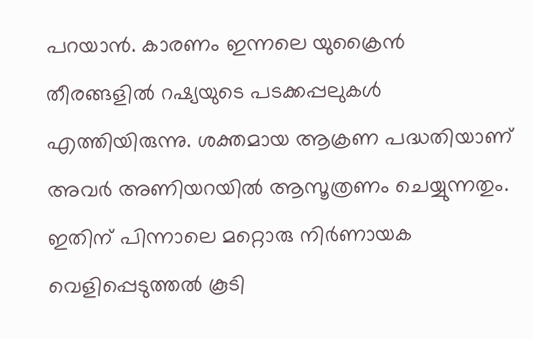പറയാൻ. കാരണം ഇന്നലെ യുക്രൈൻ തീരങ്ങളിൽ റഷ്യയുടെ പടക്കപ്പലുകൾ എത്തിയിരുന്നു. ശക്തമായ ആക്രണ പദ്ധതിയാണ് അവർ അണിയറയിൽ ആസൂത്രണം ചെയ്യുന്നതും. ഇതിന് പിന്നാലെ മറ്റൊരു നിർണായക വെളിപ്പെടുത്തൽ കൂടി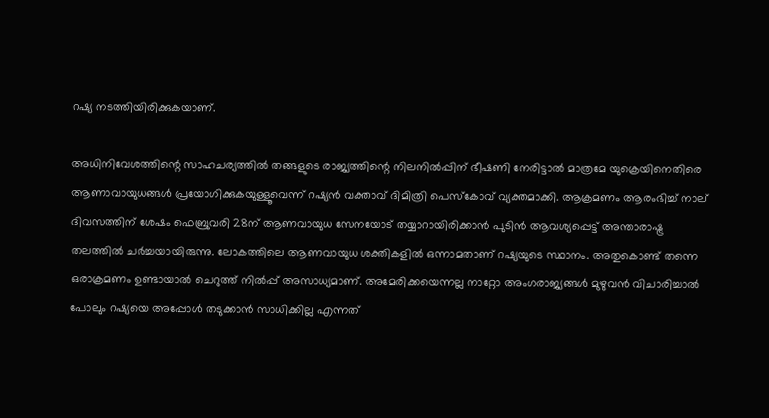റഷ്യ നടത്തിയിരിക്കുകയാണ്.

അധിനിവേശത്തിന്റെ സാഹചര്യത്തിൽ തങ്ങളുടെ രാജ്യത്തിന്റെ നിലനിൽപ്പിന് ഭീഷണി നേരിട്ടാൽ മാത്രമേ യുക്രെയിനെതിരെ ആണാവായുധങ്ങൾ പ്രയോഗിക്കുകയുള്ളൂവെന്ന് റഷ്യൻ വക്താവ് ദിമിത്രി പെസ്കോവ് വ്യക്തമാക്കി. ആക്രമണം ആരംഭിച്ച് നാല് ദിവസത്തിന് ശേഷം ഫെബ്രുവരി 28ന് ആണവായുധ സേനയോട് തയ്യാറായിരിക്കാൻ പുടിൻ ആവശ്യപ്പെട്ട് അന്താരാഷ്ട്ര തലത്തിൽ ചർച്ചയായിരുന്നു. ലോകത്തിലെ ആണവായുധ ശക്തികളിൽ ഒന്നാമതാണ് റഷ്യയുടെ സ്ഥാനം. അതുകൊണ്ട് തന്നെ ഒരാക്രമണം ഉണ്ടായാൽ ചെറുത്ത് നിൽപ്പ് അസാധ്യമാണ്. അമേരിക്കയെന്നല്ല നാറ്റോ അംഗരാജ്യങ്ങൾ മുഴുവൻ വിചാരിച്ചാൽ പോലും റഷ്യയെ അപ്പോൾ തടുക്കാൻ സാധിക്കില്ല എന്നത്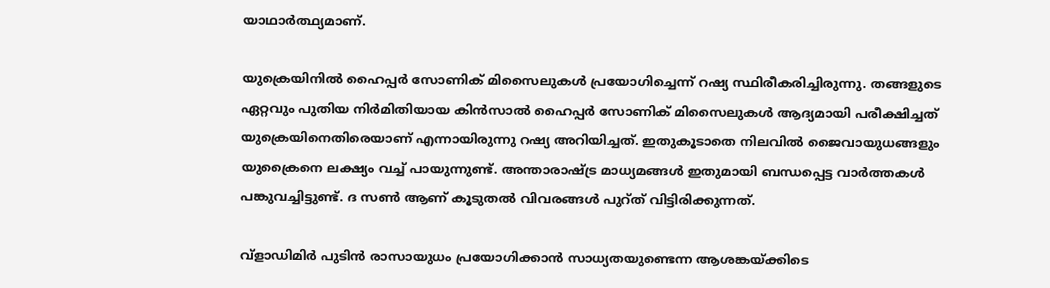യാഥാർത്ഥ്യമാണ്.

യുക്രെയിനിൽ ഹൈപ്പർ സോണിക് മിസൈലുകൾ പ്രയോഗിച്ചെന്ന് റഷ്യ സ്ഥിരീകരിച്ചിരുന്നു. തങ്ങളുടെ ഏറ്റവും പുതിയ നിർമിതിയായ കിൻസാൽ ഹൈപ്പർ സോണിക് മിസൈലുകൾ ആദ്യമായി പരീക്ഷിച്ചത് യുക്രെയിനെതിരെയാണ് എന്നായിരുന്നു റഷ്യ അറിയിച്ചത്. ഇതുകൂടാതെ നിലവിൽ ജൈവായുധങ്ങളും യുക്രൈനെ ലക്ഷ്യം വച്ച് പായുന്നുണ്ട്. അന്താരാഷ്ട്ര മാധ്യമങ്ങൾ ഇതുമായി ബന്ധപ്പെട്ട വാർത്തകൾ പങ്കുവച്ചിട്ടുണ്ട്. ദ സൺ ആണ് കൂടുതൽ വിവരങ്ങൾ പുറ്ത് വിട്ടിരിക്കുന്നത്.

വ്‌ളാഡിമിർ പുടിൻ രാസായുധം പ്രയോഗിക്കാൻ സാധ്യതയുണ്ടെന്ന ആശങ്കയ്‌ക്കിടെ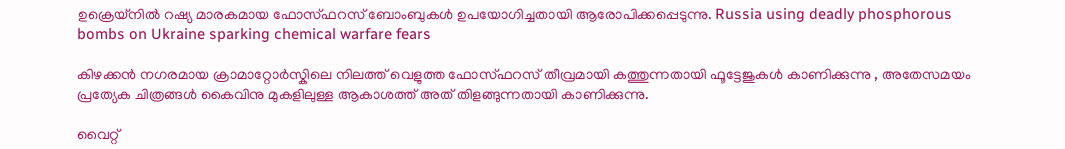ഉക്രെയ്‌നിൽ റഷ്യ മാരകമായ ഫോസ്ഫറസ് ബോംബുകൾ ഉപയോഗിച്ചതായി ആരോപിക്കപ്പെടുന്നു. Russia using deadly phosphorous bombs on Ukraine sparking chemical warfare fears

കിഴക്കൻ നഗരമായ ക്രാമാറ്റോർസ്കിലെ നിലത്ത് വെളുത്ത ഫോസ്ഫറസ് തീവ്രമായി കത്തുന്നതായി ഫൂട്ടേജുകൾ കാണിക്കുന്നു , അതേസമയം പ്രത്യേക ചിത്രങ്ങൾ കൈവിനു മുകളിലുള്ള ആകാശത്ത് അത് തിളങ്ങുന്നതായി കാണിക്കുന്നു.

വൈറ്റ്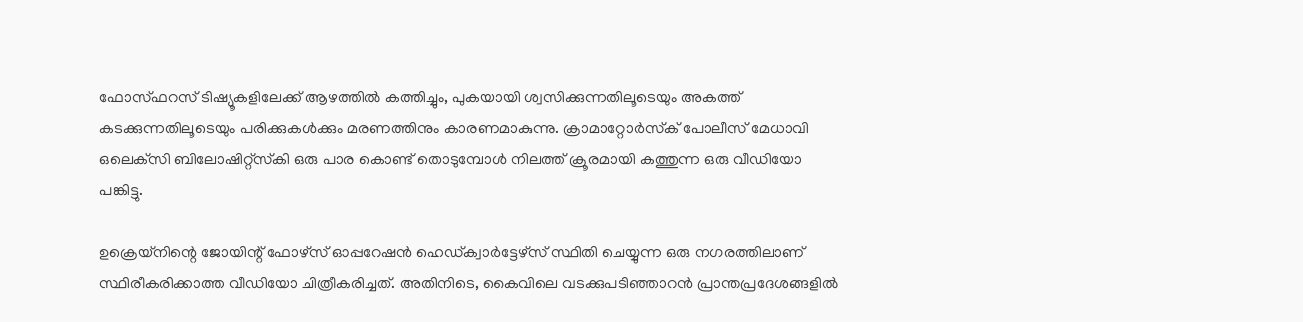ഫോസ്ഫറസ് ടിഷ്യൂകളിലേക്ക് ആഴത്തിൽ കത്തിച്ചും, പുകയായി ശ്വസിക്കുന്നതിലൂടെയും അകത്ത് കടക്കുന്നതിലൂടെയും പരിക്കുകൾക്കും മരണത്തിനും കാരണമാകുന്നു. ക്രാമാറ്റോർസ്‌ക് പോലീസ് മേധാവി ഒലെക്‌സി ബിലോഷിറ്റ്‌സ്‌കി ഒരു പാര കൊണ്ട് തൊടുമ്പോൾ നിലത്ത് ക്രൂരമായി കത്തുന്ന ഒരു വീഡിയോ പങ്കിട്ടു.

ഉക്രെയ്‌നിന്റെ ജോയിന്റ് ഫോഴ്‌സ് ഓപ്പറേഷൻ ഹെഡ്ക്വാർട്ടേഴ്‌സ് സ്ഥിതി ചെയ്യുന്ന ഒരു നഗരത്തിലാണ് സ്ഥിരീകരിക്കാത്ത വീഡിയോ ചിത്രീകരിച്ചത്. അതിനിടെ, കൈവിലെ വടക്കുപടിഞ്ഞാറൻ പ്രാന്തപ്രദേശങ്ങളിൽ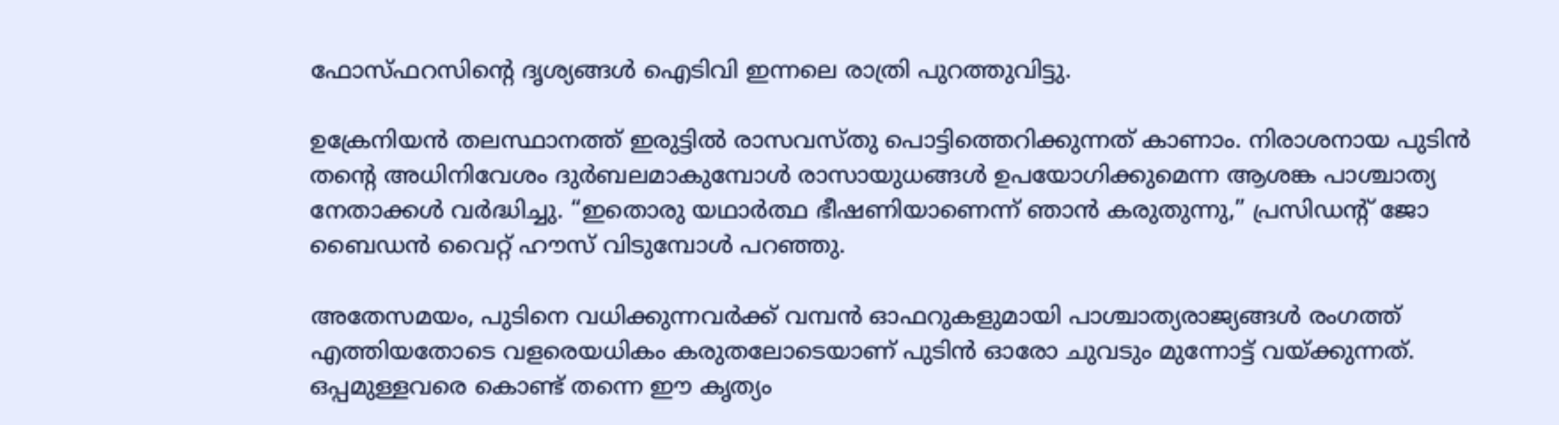ഫോസ്ഫറസിന്റെ ദൃശ്യങ്ങൾ ഐടിവി ഇന്നലെ രാത്രി പുറത്തുവിട്ടു.

ഉക്രേനിയൻ തലസ്ഥാനത്ത് ഇരുട്ടിൽ രാസവസ്തു പൊട്ടിത്തെറിക്കുന്നത് കാണാം. നിരാശനായ പുടിൻ തന്റെ അധിനിവേശം ദുർബലമാകുമ്പോൾ രാസായുധങ്ങൾ ഉപയോഗിക്കുമെന്ന ആശങ്ക പാശ്ചാത്യ നേതാക്കൾ വർദ്ധിച്ചു. “ഇതൊരു യഥാർത്ഥ ഭീഷണിയാണെന്ന് ഞാൻ കരുതുന്നു,” പ്രസിഡന്റ് ജോ ബൈഡൻ വൈറ്റ് ഹൗസ് വിടുമ്പോൾ പറഞ്ഞു.

അതേസമയം, പുടിനെ വധിക്കുന്നവർക്ക് വമ്പൻ ഓഫറുകളുമായി പാശ്ചാത്യരാജ്യങ്ങൾ രംഗത്ത് എത്തിയതോടെ വളരെയധികം കരുതലോടെയാണ് പുടിൻ ഓരോ ചുവടും മുന്നോട്ട് വയ്ക്കുന്നത്. ഒപ്പമുള്ളവരെ കൊണ്ട് തന്നെ ഈ കൃത്യം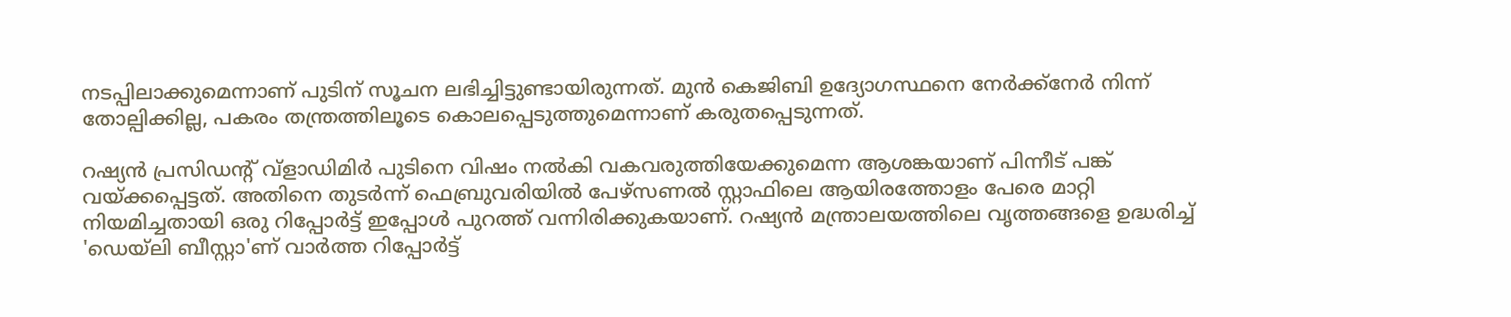നടപ്പിലാക്കുമെന്നാണ് പുടിന് സൂചന ലഭിച്ചിട്ടുണ്ടായിരുന്നത്. മുൻ കെജിബി ഉദ്യോഗസ്ഥനെ നേർക്ക്നേർ നിന്ന് തോല്പിക്കില്ല, പകരം തന്ത്രത്തിലൂടെ കൊലപ്പെടുത്തുമെന്നാണ് കരുതപ്പെടുന്നത്.

റഷ്യൻ പ്രസിഡന്റ് വ്ളാഡിമിർ പുടിനെ വിഷം നൽകി വകവരുത്തിയേക്കുമെന്ന ആശങ്കയാണ് പിന്നീട് പങ്ക് വയ്ക്കപ്പെട്ടത്. അതിനെ തുടർന്ന് ഫെബ്രുവരിയിൽ പേഴ്സണൽ സ്റ്റാഫിലെ ആയിരത്തോളം പേരെ മാറ്റി നിയമിച്ചതായി ഒരു റിപ്പോർട്ട് ഇപ്പോൾ പുറത്ത് വന്നിരിക്കുകയാണ്. റഷ്യൻ മന്ത്രാലയത്തിലെ വൃത്തങ്ങളെ ഉദ്ധരിച്ച് 'ഡെയ്ലി ബീസ്റ്റാ'ണ് വാർത്ത റിപ്പോർട്ട്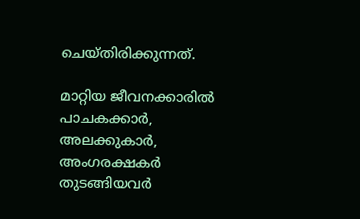ചെയ്തിരിക്കുന്നത്.

മാറ്റിയ ജീവനക്കാരിൽ പാചകക്കാർ, അലക്കുകാർ, അംഗരക്ഷകർ തുടങ്ങിയവർ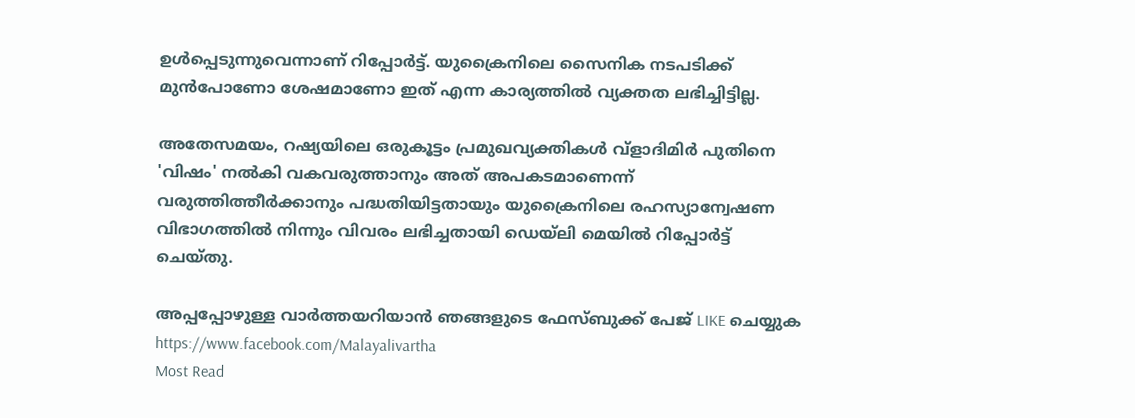ഉൾപ്പെടുന്നുവെന്നാണ് റിപ്പോർട്ട്. യുക്രൈനിലെ സൈനിക നടപടിക്ക് മുൻപോണോ ശേഷമാണോ ഇത് എന്ന കാര്യത്തിൽ വ്യക്തത ലഭിച്ചിട്ടില്ല.

അതേസമയം, റഷ്യയിലെ ഒരുകൂട്ടം പ്രമുഖവ്യക്തികൾ വ്ളാദിമിർ പുതിനെ 'വിഷം' നൽകി വകവരുത്താനും അത് അപകടമാണെന്ന് വരുത്തിത്തീർക്കാനും പദ്ധതിയിട്ടതായും യുക്രൈനിലെ രഹസ്യാന്വേഷണ വിഭാഗത്തിൽ നിന്നും വിവരം ലഭിച്ചതായി ഡെയ്ലി മെയിൽ റിപ്പോർട്ട് ചെയ്തു.

അപ്പപ്പോഴുള്ള വാര്‍ത്തയറിയാന്‍ ഞങ്ങളുടെ ഫേസ്‌ബുക്ക്‌ പേജ് LIKE ചെയ്യുക
https://www.facebook.com/Malayalivartha
Most Read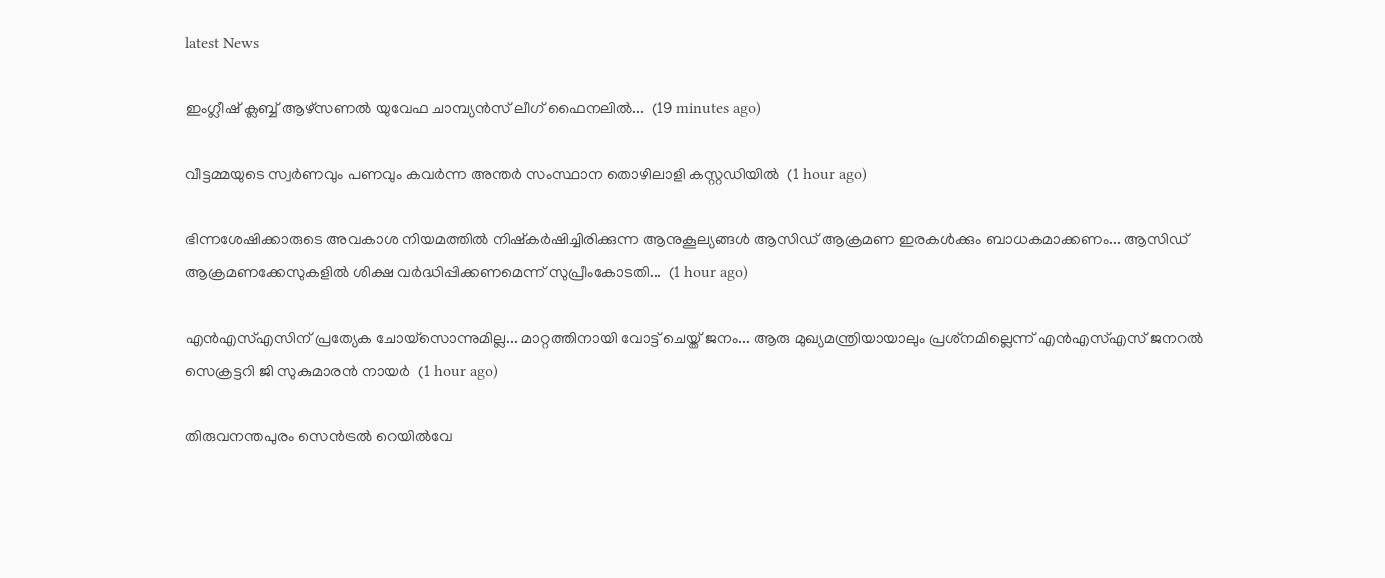latest News

ഇംഗ്ലീഷ് ക്ലബ്ബ് ആഴ്‌സണൽ യുവേഫ ചാമ്പ്യൻസ് ലീഗ് ഫൈനലിൽ...  (19 minutes ago)

വീട്ടമ്മയുടെ സ്വർണവും പണവും കവർന്ന അന്തർ സംസ്ഥാന തൊഴിലാളി കസ്റ്റഡിയിൽ  (1 hour ago)

ഭിന്നശേഷിക്കാരുടെ അവകാശ നിയമത്തിൽ നിഷ്‌കർഷിച്ചിരിക്കുന്ന ആനുകൂല്യങ്ങൾ ആസിഡ് ആക്രമണ ഇരകൾക്കും ബാധകമാക്കണം... ആസിഡ് ആക്രമണക്കേസുകളിൽ ശിക്ഷ വർദ്ധിപ്പിക്കണമെന്ന് സുപ്രീംകോടതി...  (1 hour ago)

എന്‍എസ്എസിന് പ്രത്യേക ചോയ്‌സൊന്നുമില്ല... മാറ്റത്തിനായി വോട്ട് ചെയ്ത് ജനം... ആരു മുഖ്യമന്ത്രിയായാലും പ്രശ്‌നമില്ലെന്ന് എന്‍എസ്എസ് ജനറല്‍ സെക്രട്ടറി ജി സുകുമാരന്‍ നായര്‍  (1 hour ago)

തിരുവനന്തപുരം സെൻട്രൽ റെയിൽവേ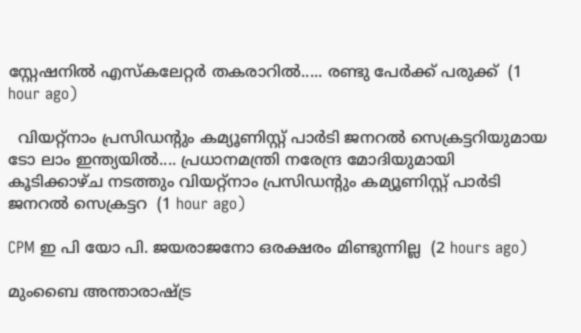സ്റ്റേഷനിൽ എസ്‌കലേറ്റർ തകരാറിൽ..... രണ്ടു പേർക്ക് പരുക്ക്  (1 hour ago)

  വിയറ്റ്നാം പ്രസിഡന്റും കമ്യൂണിസ്റ്റ് പാർടി ജനറൽ സെക്രട്ടറിയുമായ ടോ ലാം ഇന്ത്യയിൽ.... പ്രധാനമന്ത്രി നരേന്ദ്ര മോദിയുമായി കൂടിക്കാഴ്ച നടത്തും വിയറ്റ്നാം പ്രസിഡന്റും കമ്യൂണിസ്റ്റ് പാർടി ജനറൽ സെക്രട്ടറ  (1 hour ago)

CPM ഇ പി യോ പി. ജയരാജനോ ഒരക്ഷരം മിണ്ടുന്നില്ല  (2 hours ago)

മുംബൈ അന്താരാഷ്ട്ര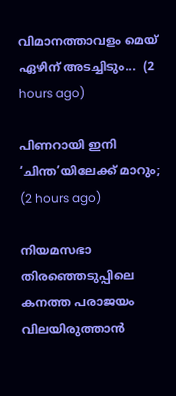വിമാനത്താവളം മെയ് ഏഴിന് അടച്ചിടും...  (2 hours ago)

പിണറായി ഇനി ‘ചിന്ത’യിലേക്ക് മാറും;  (2 hours ago)

നിയമസഭാ തിരഞ്ഞെടുപ്പിലെ കനത്ത പരാജയം വിലയിരുത്താൻ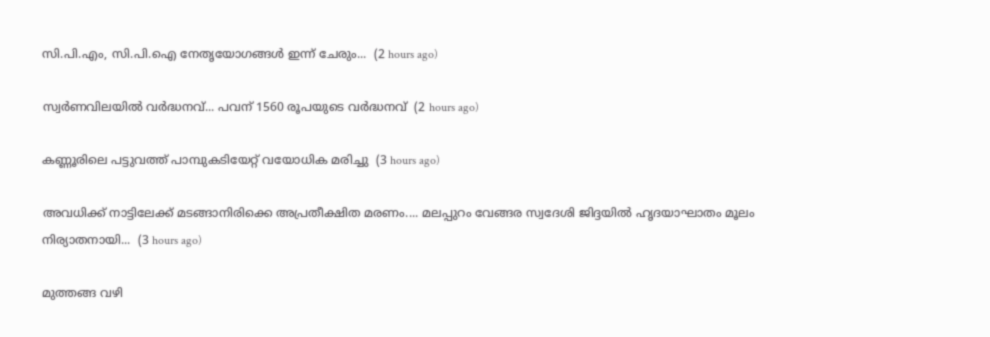സി.പി.എം, സി.പി.ഐ നേതൃയോഗങ്ങൾ ഇന്ന് ചേരും...  (2 hours ago)

സ്വര്‍ണവിലയിൽ വർദ്ധനവ്... പവന് 1560 രൂപയുടെ വർദ്ധനവ്  (2 hours ago)

കണ്ണൂരിലെ പട്ടുവത്ത് പാമ്പുകടിയേറ്റ് വയോധിക മരിച്ചു  (3 hours ago)

അവധിക്ക് നാട്ടിലേക്ക് മടങ്ങാനിരിക്കെ അപ്രതീക്ഷിത മരണം.... മലപ്പുറം വേങ്ങര സ്വദേശി ജിദ്ദയിൽ ഹൃദയാഘാതം മൂലം നിര്യാതനായി...  (3 hours ago)

മുത്തങ്ങ വഴി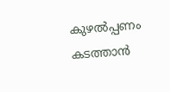കുഴൽപ്പണം കടത്താൻ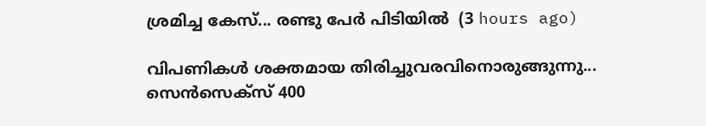ശ്രമിച്ച കേസ്... രണ്ടു പേർ പിടിയിൽ  (3 hours ago)

വിപണികൾ ശക്തമായ തിരിച്ചുവരവിനൊരുങ്ങുന്നു... സെൻസെക്സ് 400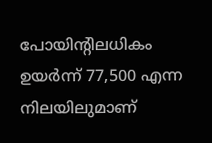പോയിന്റിലധികം ഉയർന്ന് 77,500 എന്ന നിലയിലുമാണ്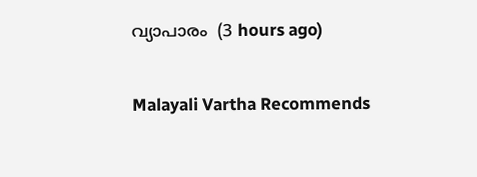വ്യാപാരം  (3 hours ago)

Malayali Vartha Recommends